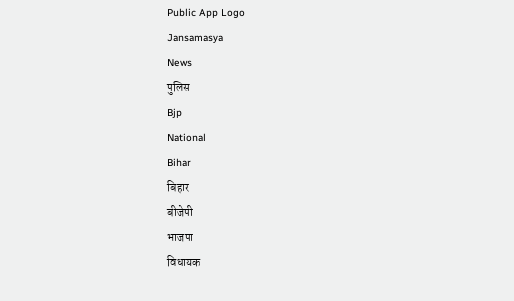Public App Logo
Jansamasya
News
पुलिस
Bjp
National
Bihar
बिहार
बीजेपी
भाजपा
विधायक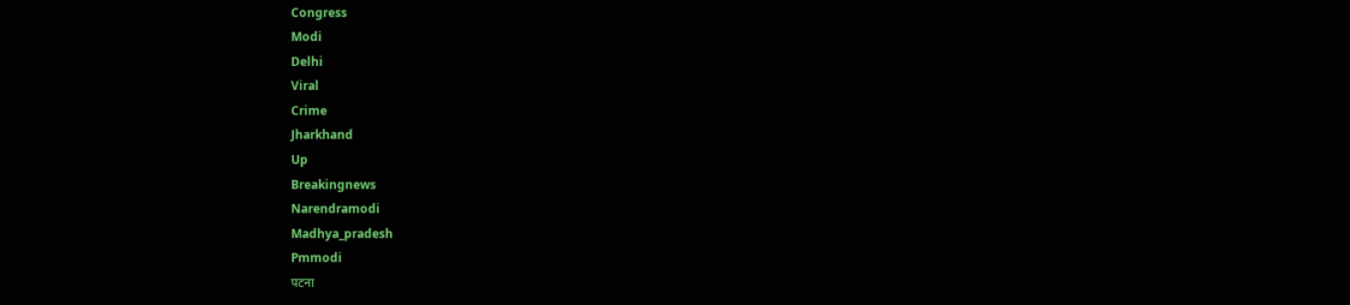Congress
Modi
Delhi
Viral
Crime
Jharkhand
Up
Breakingnews
Narendramodi
Madhya_pradesh
Pmmodi
पटना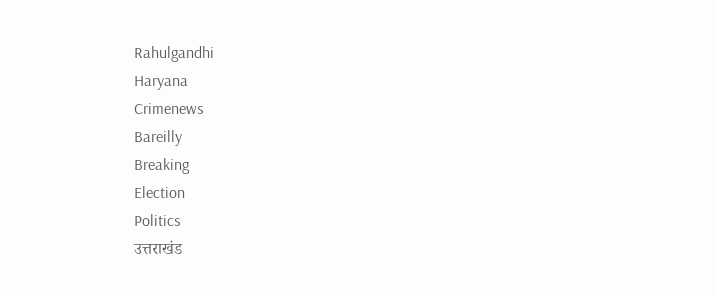Rahulgandhi
Haryana
Crimenews
Bareilly
Breaking
Election
Politics
उत्तराखंड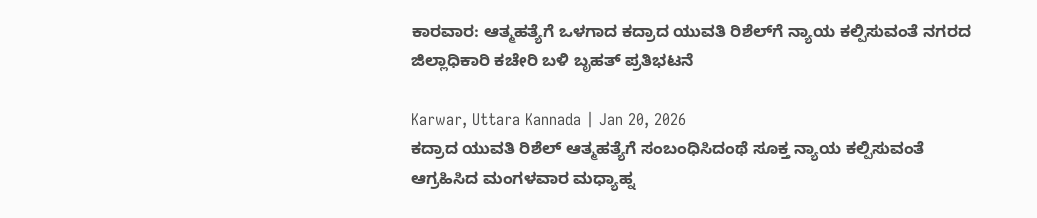ಕಾರವಾರ: ಆತ್ಮಹತ್ಯೆಗೆ ಒಳಗಾದ ಕದ್ರಾದ ಯುವತಿ ರಿಶೆಲ್‌ಗೆ ನ್ಯಾಯ ಕಲ್ಪಿಸುವಂತೆ ನಗರದ ಜಿಲ್ಲಾಧಿಕಾರಿ ಕಚೇರಿ ಬಳಿ ಬೃಹತ್ ಪ್ರತಿಭಟನೆ

Karwar, Uttara Kannada | Jan 20, 2026
ಕದ್ರಾದ ಯುವತಿ ರಿಶೆಲ್ ಆತ್ಮಹತ್ಯೆಗೆ ಸಂಬಂಧಿಸಿದಂಥೆ ಸೂಕ್ತ ನ್ಯಾಯ ಕಲ್ಪಿಸುವಂತೆ ಆಗ್ರಹಿಸಿದ ಮಂಗಳವಾರ ಮಧ್ಯಾಹ್ನ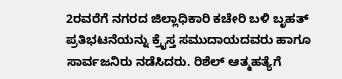2ರವರೆಗೆ ನಗರದ ಜಿಲ್ಲಾಧಿಕಾರಿ ಕಚೇರಿ ಬಳಿ ಬೃಹತ್ ಪ್ರತಿಭಟನೆಯನ್ನು ಕ್ರೈಸ್ತ ಸಮುದಾಯದವರು ಹಾಗೂ ಸಾರ್ವಜನಿರು ನಡೆಸಿದರು. ರಿಶೆಲ್ ಆತ್ಮಹತ್ಯೆಗೆ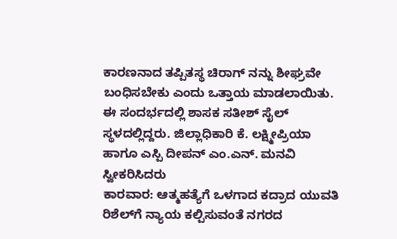ಕಾರಣನಾದ ತಪ್ಪಿತಸ್ಥ ಚಿರಾಗ್ ನನ್ನು ಶೀಘ್ರವೇ ಬಂಧಿಸಬೇಕು ಎಂದು ಒತ್ತಾಯ ಮಾಡಲಾಯಿತು. ಈ ಸಂದರ್ಭದಲ್ಲಿ ಶಾಸಕ ಸತೀಶ್ ಸೈಲ್ ಸ್ಥಳದಲ್ಲಿದ್ದರು. ಜಿಲ್ಲಾಧಿಕಾರಿ ಕೆ. ಲಕ್ಷ್ಮೀಪ್ರಿಯಾ ಹಾಗೂ ಎಸ್ಪಿ ದೀಪನ್ ಎಂ.ಎನ್. ಮನವಿ ಸ್ವೀಕರಿಸಿದರು
ಕಾರವಾರ: ಆತ್ಮಹತ್ಯೆಗೆ ಒಳಗಾದ ಕದ್ರಾದ ಯುವತಿ ರಿಶೆಲ್‌ಗೆ ನ್ಯಾಯ ಕಲ್ಪಿಸುವಂತೆ ನಗರದ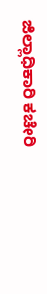ಜಿಲ್ಲಾಧಿಕಾರಿ ಕಚೇರಿ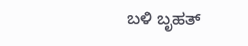ಬಳಿ ಬೃಹತ್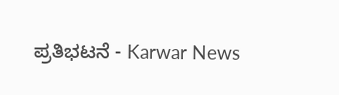ಪ್ರತಿಭಟನೆ - Karwar News